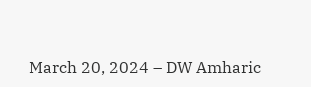March 20, 2024 – DW Amharic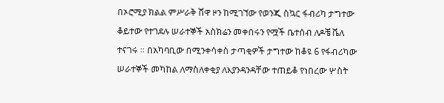በኦሮሚያ ክልል ምሥራቅ ሸዋ ዞን ከሚገኘው የወንጂ ስኳር ፋብሪካ ታግተው ቆይተው የተገደሉ ሠራተኞች አስክሬን መቀበሩን የሟች ቤተሰብ ለዶቼ ቬለ ተናገሩ ። በአካባቢው በሚንቀሳቀስ ታጣቂዎች ታግተው ከቆዩ 6 የፋብሪካው ሠራተኞች መካከል ለማስለቀቂያ ለእያንዳንዳቸው ተጠይቆ የነበረው ሦስት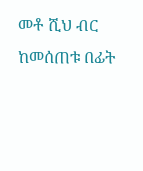መቶ ሺህ ብር ከመሰጠቱ በፊት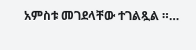አምስቱ መገደላቸው ተገልጿል ።…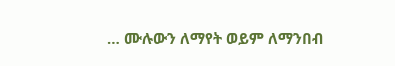… ሙሉውን ለማየት ወይም ለማንበብ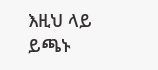እዚህ ላይ ይጫኑ